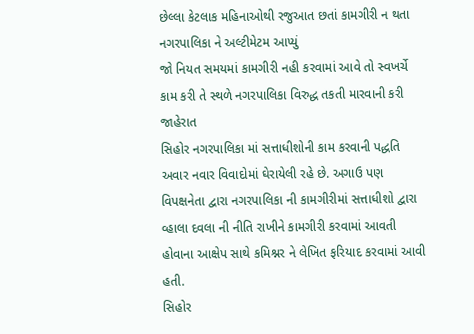છેલ્લા કેટલાક મહિનાઓથી રજુઆત છતાં કામગીરી ન થતા નગરપાલિકા ને અલ્ટીમેટમ આપ્યું
જો નિયત સમયમાં કામગીરી નહી કરવામાં આવે તો સ્વખર્ચે કામ કરી તે સ્થળે નગરપાલિકા વિરુદ્ધ તકતી મારવાની કરી જાહેરાત
સિહોર નગરપાલિકા માં સત્તાધીશોની કામ કરવાની પદ્ધતિ અવાર નવાર વિવાદોમાં ઘેરાયેલી રહે છે. અગાઉ પણ વિપક્ષનેતા દ્વારા નગરપાલિકા ની કામગીરીમાં સત્તાધીશો દ્વારા વ્હાલા દવલા ની નીતિ રાખીને કામગીરી કરવામાં આવતી હોવાના આક્ષેપ સાથે કમિશ્નર ને લેખિત ફરિયાદ કરવામાં આવી હતી.
સિહોર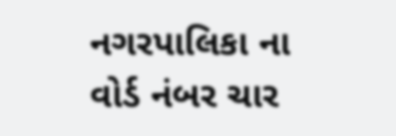નગરપાલિકા ના વોર્ડ નંબર ચાર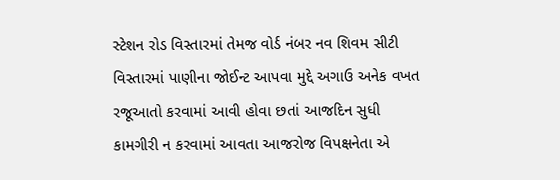સ્ટેશન રોડ વિસ્તારમાં તેમજ વોર્ડ નંબર નવ શિવમ સીટી વિસ્તારમાં પાણીના જોઈન્ટ આપવા મુદ્દે અગાઉ અનેક વખત રજૂઆતો કરવામાં આવી હોવા છતાં આજદિન સુધી કામગીરી ન કરવામાં આવતા આજરોજ વિપક્ષનેતા એ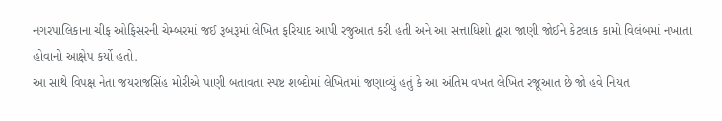નગરપાલિકાના ચીફ ઓફિસરની ચેમ્બરમાં જઈ રૂબરૂમાં લેખિત ફરિયાદ આપી રજુઆત કરી હતી અને આ સત્તાધિશો દ્વારા જાણી જોઈને કેટલાક કામો વિલંબમાં નખાતા હોવાનો આક્ષેપ કર્યો હતો.
આ સાથે વિપક્ષ નેતા જયરાજસિંહ મોરીએ પાણી બતાવતા સ્પષ્ટ શબ્દોમાં લેખિતમાં જણાવ્યું હતું કે આ અંતિમ વખત લેખિત રજૂઆત છે જો હવે નિયત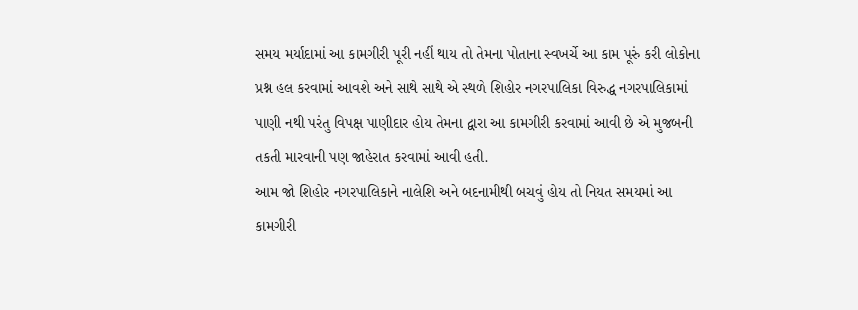સમય મર્યાદામાં આ કામગીરી પૂરી નહીં થાય તો તેમના પોતાના સ્વખર્ચે આ કામ પૂરું કરી લોકોના પ્રશ્ન હલ કરવામાં આવશે અને સાથે સાથે એ સ્થળે શિહોર નગરપાલિકા વિરુદ્ધ નગરપાલિકામાં પાણી નથી પરંતુ વિપક્ષ પાણીદાર હોય તેમના દ્વારા આ કામગીરી કરવામાં આવી છે એ મુજબની તકતી મારવાની પણ જાહેરાત કરવામાં આવી હતી.
આમ જો શિહોર નગરપાલિકાને નાલેશિ અને બદનામીથી બચવું હોય તો નિયત સમયમાં આ કામગીરી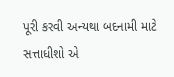પૂરી કરવી અન્યથા બદનામી માટે સત્તાધીશો એ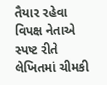તૈયાર રહેવા વિપક્ષ નેતાએ સ્પષ્ટ રીતે લેખિતમાં ચીમકી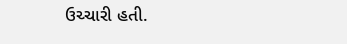ઉચ્ચારી હતી.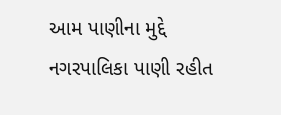આમ પાણીના મુદ્દે નગરપાલિકા પાણી રહીત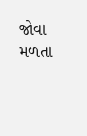જોવા મળતા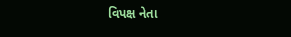વિપક્ષ નેતા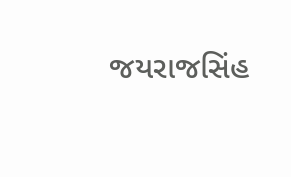જયરાજસિંહ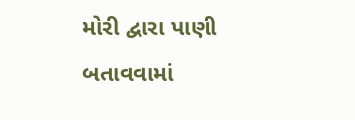મોરી દ્વારા પાણી બતાવવામાં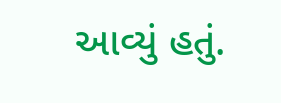આવ્યું હતું.